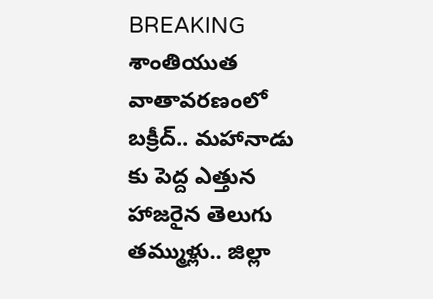BREAKING
శాంతియుత వాతావరణంలో బక్రీద్.. మహానాడు కు పెద్ద ఎత్తున హాజరైన తెలుగు తమ్ముళ్లు.. జిల్లా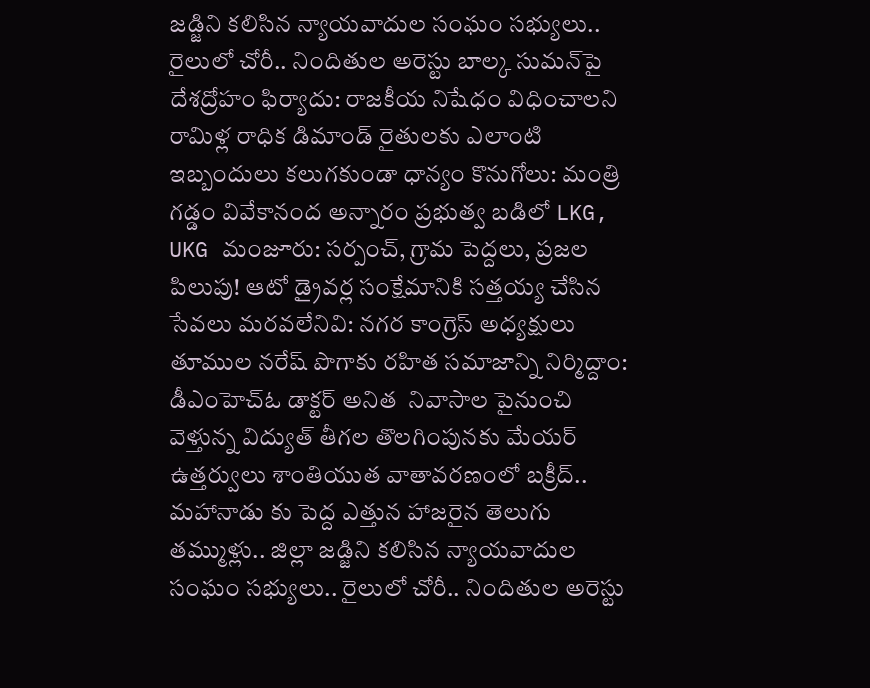జడ్జిని కలిసిన న్యాయవాదుల సంఘం సభ్యులు.. రైలులో చోరీ.. నిందితుల అరెస్టు బాల్క సుమన్‌పై దేశద్రోహం ఫిర్యాదు: రాజకీయ నిషేధం విధించాలని రామిళ్ల రాధిక డిమాండ్ రైతులకు ఎలాంటి ఇబ్బందులు కలుగకుండా ధాన్యం కొనుగోలు: మంత్రి గడ్డం వివేకానంద అన్నారం ప్రభుత్వ బడిలో LKG, UKG మంజూరు: సర్పంచ్, గ్రామ పెద్దలు, ప్రజల పిలుపు! ఆటో డ్రైవర్ల సంక్షేమానికి సత్తయ్య చేసిన సేవలు మరవలేనివి: నగర కాంగ్రెస్ అధ్యక్షులు తూముల నరేష్ పొగాకు రహిత సమాజాన్ని నిర్మిద్దాం: డీఎంహెచ్‌ఓ డాక్టర్ అనిత  నివాసాల పైనుంచి వెళ్తున్న విద్యుత్ తీగల తొలగింపునకు మేయర్ ఉత్తర్వులు శాంతియుత వాతావరణంలో బక్రీద్.. మహానాడు కు పెద్ద ఎత్తున హాజరైన తెలుగు తమ్ముళ్లు.. జిల్లా జడ్జిని కలిసిన న్యాయవాదుల సంఘం సభ్యులు.. రైలులో చోరీ.. నిందితుల అరెస్టు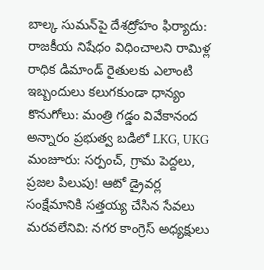బాల్క సుమన్‌పై దేశద్రోహం ఫిర్యాదు: రాజకీయ నిషేధం విధించాలని రామిళ్ల రాధిక డిమాండ్ రైతులకు ఎలాంటి ఇబ్బందులు కలుగకుండా ధాన్యం కొనుగోలు: మంత్రి గడ్డం వివేకానంద అన్నారం ప్రభుత్వ బడిలో LKG, UKG మంజూరు: సర్పంచ్, గ్రామ పెద్దలు, ప్రజల పిలుపు! ఆటో డ్రైవర్ల సంక్షేమానికి సత్తయ్య చేసిన సేవలు మరవలేనివి: నగర కాంగ్రెస్ అధ్యక్షులు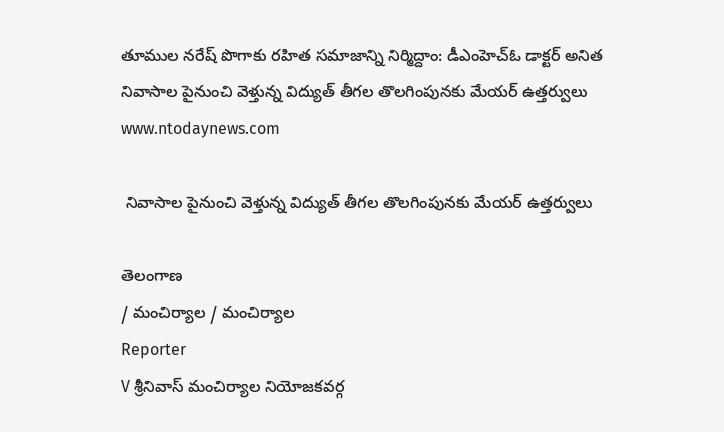తూముల నరేష్ పొగాకు రహిత సమాజాన్ని నిర్మిద్దాం: డీఎంహెచ్‌ఓ డాక్టర్ అనిత  నివాసాల పైనుంచి వెళ్తున్న విద్యుత్ తీగల తొలగింపునకు మేయర్ ఉత్తర్వులు
www.ntodaynews.com

 నివాసాల పైనుంచి వెళ్తున్న విద్యుత్ తీగల తొలగింపునకు మేయర్ ఉత్తర్వులు

తెలంగాణ
/ మంచిర్యాల / మంచిర్యాల
Reporter
V శ్రీనివాస్ మంచిర్యాల నియోజకవర్గ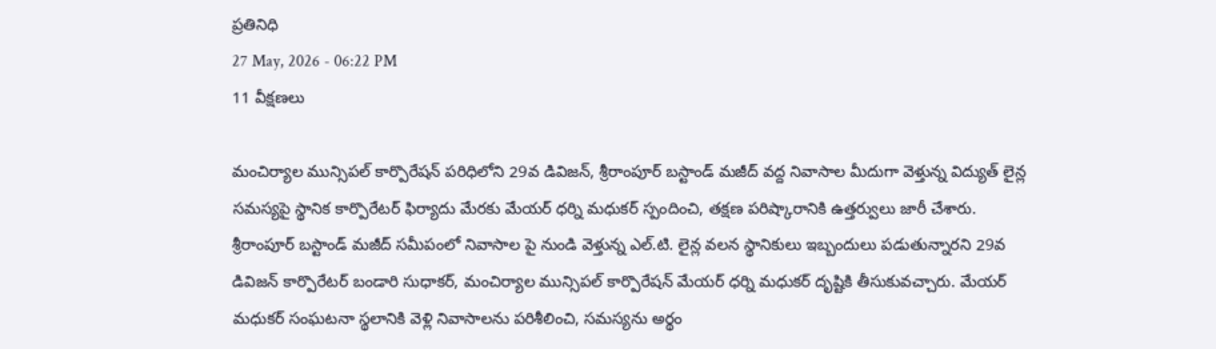ప్రతినిధి
27 May, 2026 - 06:22 PM
11 వీక్షణలు

మంచిర్యాల మున్సిపల్ కార్పొరేషన్ పరిధిలోని 29వ డివిజన్, శ్రీరాంపూర్ బస్టాండ్ మజీద్ వద్ద నివాసాల మీదుగా వెళ్తున్న విద్యుత్ లైన్ల సమస్యపై స్థానిక కార్పొరేటర్ ఫిర్యాదు మేరకు మేయర్ ధర్ని మధుకర్ స్పందించి, తక్షణ పరిష్కారానికి ఉత్తర్వులు జారీ చేశారు. శ్రీరాంపూర్ బస్టాండ్ మజీద్ సమీపంలో నివాసాల పై నుండి వెళ్తున్న ఎల్.టి. లైన్ల వలన స్థానికులు ఇబ్బందులు పడుతున్నారని 29వ డివిజన్ కార్పొరేటర్ బండారి సుధాకర్, మంచిర్యాల మున్సిపల్ కార్పొరేషన్ మేయర్ ధర్ని మధుకర్ దృష్టికి తీసుకువచ్చారు. మేయర్ మధుకర్ సంఘటనా స్థలానికి వెళ్లి నివాసాలను పరిశీలించి, సమస్యను అర్థం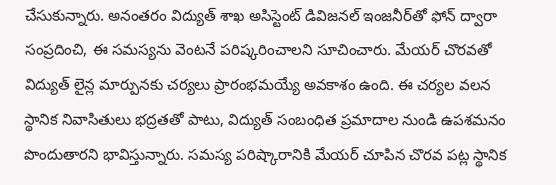చేసుకున్నారు. అనంతరం విద్యుత్ శాఖ అసిస్టెంట్ డివిజనల్ ఇంజనీర్‌తో ఫోన్ ద్వారా సంప్రదించి, ఈ సమస్యను వెంటనే పరిష్కరించాలని సూచించారు. మేయర్ చొరవతో విద్యుత్ లైన్ల మార్పునకు చర్యలు ప్రారంభమయ్యే అవకాశం ఉంది. ఈ చర్యల వలన స్థానిక నివాసితులు భద్రతతో పాటు, విద్యుత్ సంబంధిత ప్రమాదాల నుండి ఉపశమనం పొందుతారని భావిస్తున్నారు. సమస్య పరిష్కారానికి మేయర్ చూపిన చొరవ పట్ల స్థానిక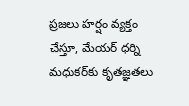ప్రజలు హర్షం వ్యక్తం చేస్తూ, మేయర్ ధర్ని మధుకర్‌కు కృతజ్ఞతలు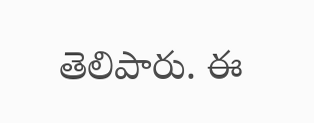తెలిపారు. ఈ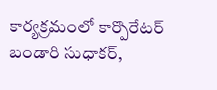కార్యక్రమంలో కార్పొరేటర్ బండారి సుధాకర్,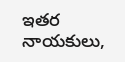ఇతర నాయకులు,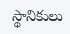స్థానికులు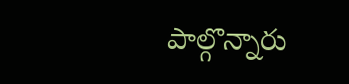పాల్గొన్నారు